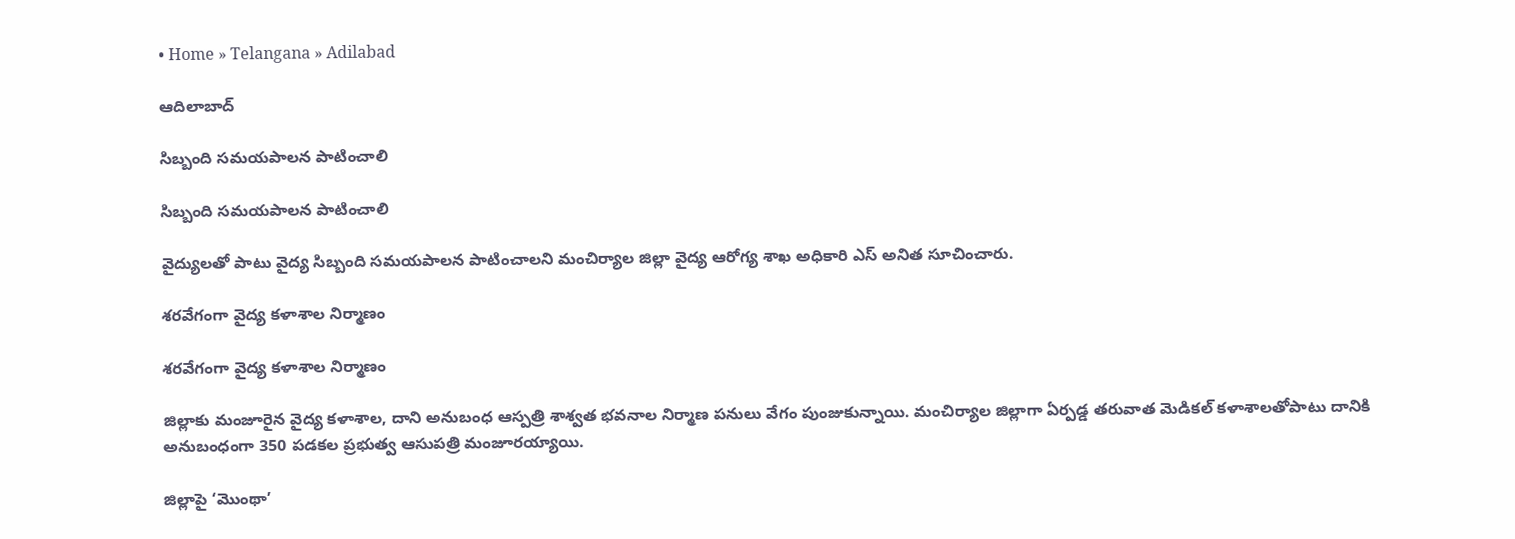• Home » Telangana » Adilabad

ఆదిలాబాద్

సిబ్బంది సమయపాలన పాటించాలి

సిబ్బంది సమయపాలన పాటించాలి

వైద్యులతో పాటు వైద్య సిబ్బంది సమయపాలన పాటించాలని మంచిర్యాల జిల్లా వైద్య ఆరోగ్య శాఖ అధికారి ఎస్‌ అనిత సూచించారు.

శరవేగంగా వైద్య కళాశాల నిర్మాణం

శరవేగంగా వైద్య కళాశాల నిర్మాణం

జిల్లాకు మంజూరైన వైద్య కళాశాల, దాని అనుబంధ ఆస్పత్రి శాశ్వత భవనాల నిర్మాణ పనులు వేగం పుంజుకున్నాయి. మంచిర్యాల జిల్లాగా ఏర్పడ్డ తరువాత మెడికల్‌ కళాశాలతోపాటు దానికి అనుబంధంగా 350 పడకల ప్రభుత్వ ఆసుపత్రి మంజూరయ్యాయి.

జిల్లాపై ‘మొంథా’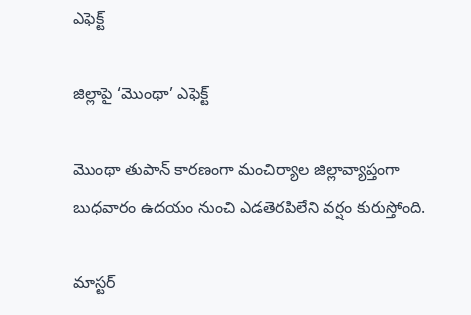ఎఫెక్ట్‌

జిల్లాపై ‘మొంథా’ ఎఫెక్ట్‌

మొంథా తుపాన్‌ కారణంగా మంచిర్యాల జిల్లావ్యాప్తంగా బుధవారం ఉదయం నుంచి ఎడతెరపిలేని వర్షం కురుస్తోంది.

మాస్టర్‌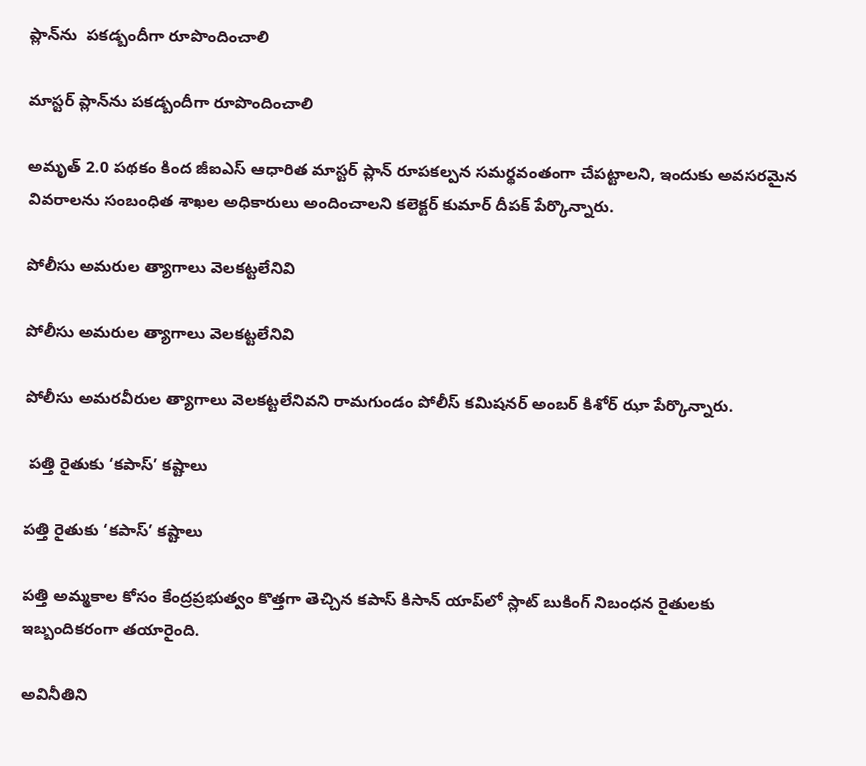ప్లాన్‌ను  పకడ్బందీగా రూపొందించాలి

మాస్టర్‌ ప్లాన్‌ను పకడ్బందీగా రూపొందించాలి

అమృత్‌ 2.0 పథకం కింద జీఐఎస్‌ ఆధారిత మాస్టర్‌ ప్లాన్‌ రూపకల్పన సమర్థవంతంగా చేపట్టాలని, ఇందుకు అవసరమైన వివరాలను సంబంధిత శాఖల అధికారులు అందించాలని కలెక్టర్‌ కుమార్‌ దీపక్‌ పేర్కొన్నారు.

పోలీసు అమరుల త్యాగాలు వెలకట్టలేనివి

పోలీసు అమరుల త్యాగాలు వెలకట్టలేనివి

పోలీసు అమరవీరుల త్యాగాలు వెలకట్టలేనివని రామగుండం పోలీస్‌ కమిషనర్‌ అంబర్‌ కిశోర్‌ ఝా పేర్కొన్నారు.

 పత్తి రైతుకు ‘కపాస్‌’ కష్టాలు

పత్తి రైతుకు ‘కపాస్‌’ కష్టాలు

పత్తి అమ్మకాల కోసం కేంద్రప్రభుత్వం కొత్తగా తెచ్చిన కపాస్‌ కిసాన్‌ యాప్‌లో స్లాట్‌ బుకింగ్‌ నిబంధన రైతులకు ఇబ్బందికరంగా తయారైంది.

అవినీతిని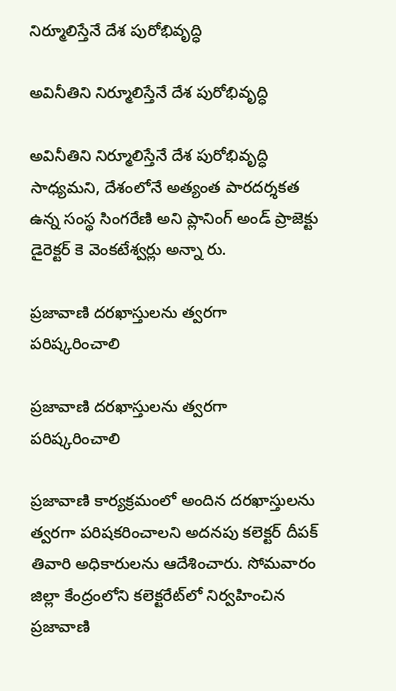నిర్మూలిస్తేనే దేశ పురోభివృద్ధి

అవినీతిని నిర్మూలిస్తేనే దేశ పురోభివృద్ధి

అవినీతిని నిర్మూలిస్తేనే దేశ పురోభివృద్ధి సాధ్యమని, దేశంలోనే అత్యంత పారదర్శకత ఉన్న సంస్థ సింగరేణి అని ప్లానింగ్‌ అండ్‌ ప్రాజెక్టు డైరెక్టర్‌ కె వెంకటేశ్వర్లు అన్నా రు.

ప్రజావాణి దరఖాస్తులను త్వరగా పరిష్కరించాలి

ప్రజావాణి దరఖాస్తులను త్వరగా పరిష్కరించాలి

ప్రజావాణి కార్యక్రమంలో అందిన దరఖాస్తులను త్వరగా పరిషకరించాలని అదనపు కలెక్టర్‌ దీపక్‌ తివారి అధికారులను ఆదేశించారు. సోమవారం జిల్లా కేంద్రంలోని కలెక్టరేట్‌లో నిర్వహించిన ప్రజావాణి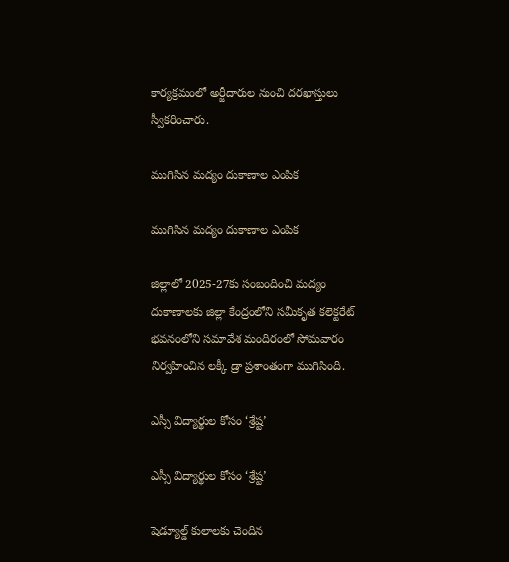కార్యక్రమంలో అర్జీదారుల నుంచి దరఖాస్తులు స్వీకరించారు.

ముగిసిన మద్యం దుకాణాల ఎంపిక

ముగిసిన మద్యం దుకాణాల ఎంపిక

జిల్లాలో 2025-27కు సంబందించి మద్యం దుకాణాలకు జిల్లా కేంద్రంలోని సమీకృత కలెక్టరేట్‌ భవనంలోని సమావేశ మందిరంలో సోమవారం నిర్వహించిన లక్కీ డ్రా ప్రశాంతంగా ముగిసింది.

ఎస్సీ విద్యార్థుల కోసం ‘శ్రేష్ట’

ఎస్సీ విద్యార్థుల కోసం ‘శ్రేష్ట’

షెడ్యూల్డ్‌ కులాలకు చెందిన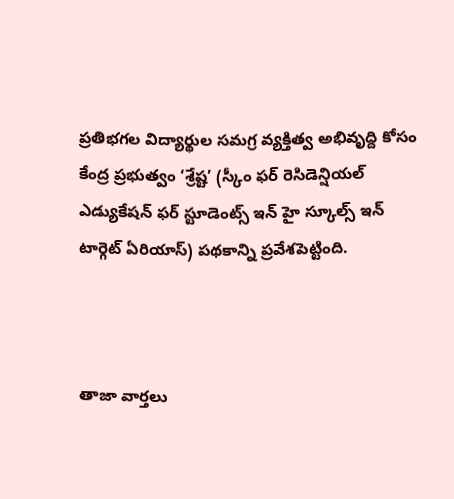ప్రతిభగల విద్యార్థుల సమగ్ర వ్యక్తిత్వ అభివృద్ది కోసం కేంద్ర ప్రభుత్వం ‘శ్రేష్ట’ (స్కీం ఫర్‌ రెసిడెన్షియల్‌ ఎడ్యుకేషన్‌ ఫర్‌ స్టూడెంట్స్‌ ఇన్‌ హై స్కూల్స్‌ ఇన్‌ టార్గెట్‌ ఏరియాస్‌) పథకాన్ని ప్రవేశపెట్టింది.



తాజా వార్తలు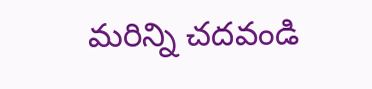మరిన్ని చదవండి